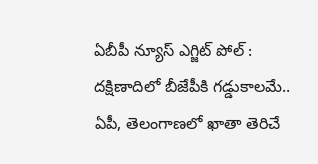ఏబీపీ న్యూస్ ఎగ్జిట్ పోల్ : దక్షిణాదిలో బీజేపీకి గడ్డుకాలమే.. ఏపీ, తెలంగాణలో ఖాతా తెరిచే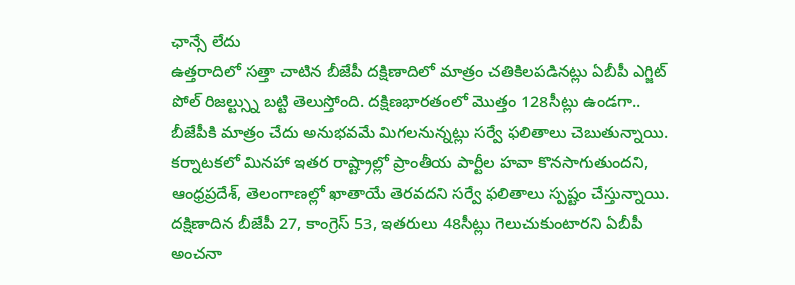ఛాన్సే లేదు
ఉత్తరాదిలో సత్తా చాటిన బీజేపీ దక్షిణాదిలో మాత్రం చతికిలపడినట్లు ఏబీపీ ఎగ్జిట్ పోల్ రిజల్ట్స్ను బట్టి తెలుస్తోంది. దక్షిణభారతంలో మొత్తం 128సీట్లు ఉండగా.. బీజేపీకి మాత్రం చేదు అనుభవమే మిగలనున్నట్లు సర్వే ఫలితాలు చెబుతున్నాయి. కర్నాటకలో మినహా ఇతర రాష్ట్రాల్లో ప్రాంతీయ పార్టీల హవా కొనసాగుతుందని, ఆంధ్రప్రదేశ్, తెలంగాణల్లో ఖాతాయే తెరవదని సర్వే ఫలితాలు స్పష్టం చేస్తున్నాయి. దక్షిణాదిన బీజేపీ 27, కాంగ్రెస్ 53, ఇతరులు 48సీట్లు గెలుచుకుంటారని ఏబీపీ అంచనా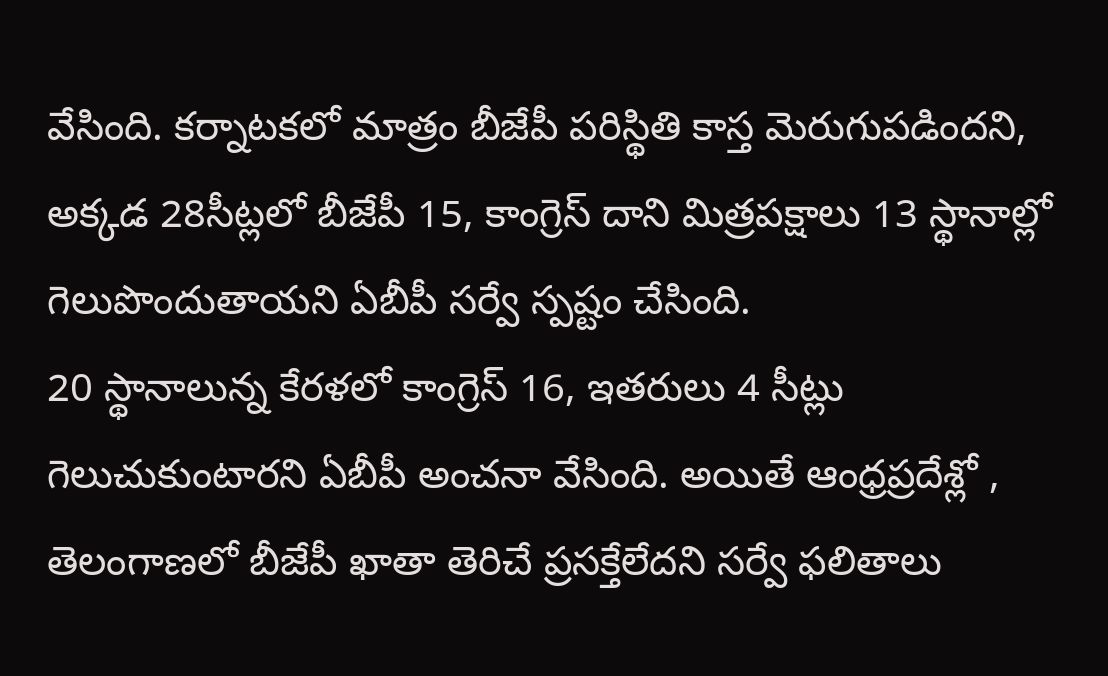వేసింది. కర్నాటకలో మాత్రం బీజేపీ పరిస్థితి కాస్త మెరుగుపడిందని, అక్కడ 28సీట్లలో బీజేపీ 15, కాంగ్రెస్ దాని మిత్రపక్షాలు 13 స్థానాల్లో గెలుపొందుతాయని ఏబీపీ సర్వే స్పష్టం చేసింది.
20 స్థానాలున్న కేరళలో కాంగ్రెస్ 16, ఇతరులు 4 సీట్లు గెలుచుకుంటారని ఏబీపీ అంచనా వేసింది. అయితే ఆంధ్రప్రదేశ్లో , తెలంగాణలో బీజేపీ ఖాతా తెరిచే ప్రసక్తేలేదని సర్వే ఫలితాలు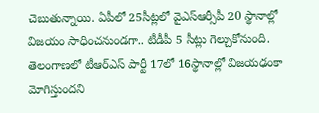చెబుతున్నాయి. ఏపీలో 25సీట్లలో వైఎస్ఆర్సీపీ 20 స్థానాల్లో విజయం సాధించనుండగా.. టీడీపీ 5 సీట్లు గెల్చుకోనుంది. తెలంగాణలో టీఆర్ఎస్ పార్టీ 17లో 16స్థానాల్లో విజయఢంకా మోగిస్తుందని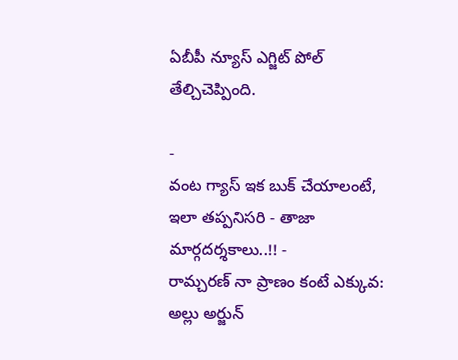ఏబీపీ న్యూస్ ఎగ్జిట్ పోల్ తేల్చిచెప్పింది.

-
వంట గ్యాస్ ఇక బుక్ చేయాలంటే, ఇలా తప్పనిసరి - తాజా మార్గదర్శకాలు..!! -
రామ్చరణ్ నా ప్రాణం కంటే ఎక్కువ: అల్లు అర్జున్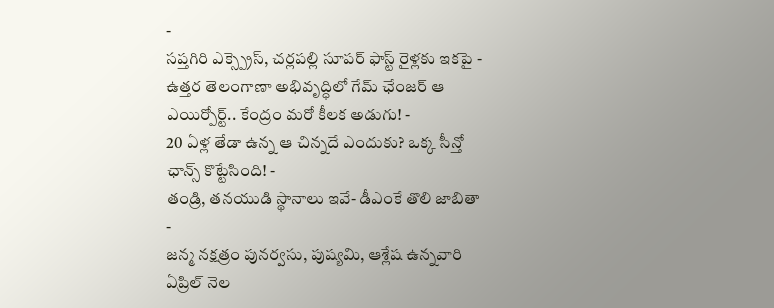-
సప్తగిరి ఎక్స్ప్రెస్, చర్లపల్లి సూపర్ ఫాస్ట్ రైళ్లకు ఇకపై -
ఉత్తర తెలంగాణా అభివృద్ధిలో గేమ్ ఛేంజర్ ఆ ఎయిర్పోర్ట్.. కేంద్రం మరో కీలక అడుగు! -
20 ఏళ్ల తేడా ఉన్న ఆ చిన్నదే ఎందుకు? ఒక్క సీన్తో ఛాన్స్ కొట్టేసింది! -
తండ్రి, తనయుడి స్థానాలు ఇవే- డీఎంకే తొలి జాబితా -
జన్మ నక్షత్రం పునర్వసు, పుష్యమి, ఆశ్లేష ఉన్నవారి ఏప్రిల్ నెల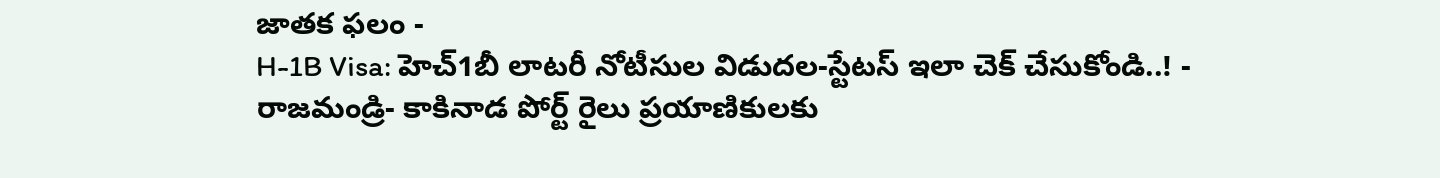జాతక ఫలం -
H-1B Visa: హెచ్1బీ లాటరీ నోటీసుల విడుదల-స్టేటస్ ఇలా చెక్ చేసుకోండి..! -
రాజమండ్రి- కాకినాడ పోర్ట్ రైలు ప్రయాణికులకు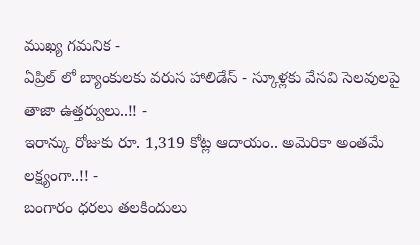ముఖ్య గమనిక -
ఏప్రిల్ లో బ్యాంకులకు వరుస హాలిడేస్ - స్కూళ్లకు వేసవి సెలవులపై తాజా ఉత్తర్వులు..!! -
ఇరాన్కు రోజుకు రూ. 1,319 కోట్ల ఆదాయం.. అమెరికా అంతమే లక్ష్యంగా..!! -
బంగారం ధరలు తలకిందులు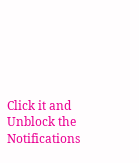Click it and Unblock the Notifications